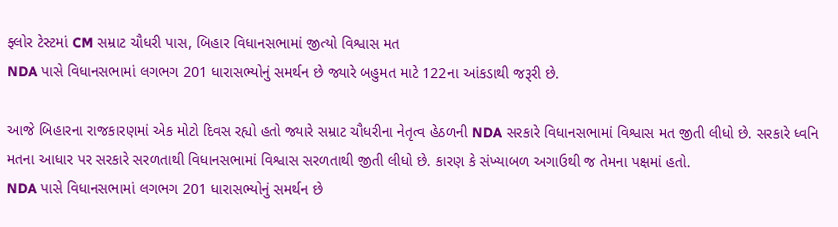ફ્લોર ટેસ્ટમાં CM સમ્રાટ ચૌધરી પાસ, બિહાર વિધાનસભામાં જીત્યો વિશ્વાસ મત
NDA પાસે વિધાનસભામાં લગભગ 201 ધારાસભ્યોનું સમર્થન છે જ્યારે બહુમત માટે 122ના આંકડાથી જરૂરી છે.

આજે બિહારના રાજકારણમાં એક મોટો દિવસ રહ્યો હતો જ્યારે સમ્રાટ ચૌધરીના નેતૃત્વ હેઠળની NDA સરકારે વિધાનસભામાં વિશ્વાસ મત જીતી લીધો છે. સરકારે ધ્વનિ મતના આધાર પર સરકારે સરળતાથી વિધાનસભામાં વિશ્વાસ સરળતાથી જીતી લીધો છે. કારણ કે સંખ્યાબળ અગાઉથી જ તેમના પક્ષમાં હતો.
NDA પાસે વિધાનસભામાં લગભગ 201 ધારાસભ્યોનું સમર્થન છે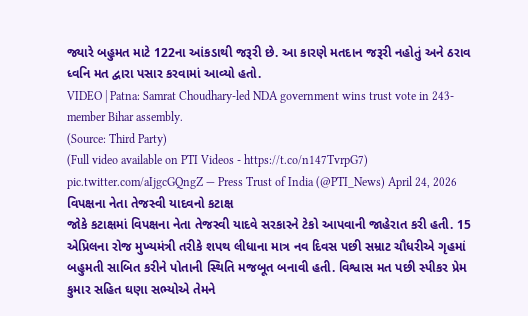જ્યારે બહુમત માટે 122ના આંકડાથી જરૂરી છે. આ કારણે મતદાન જરૂરી નહોતું અને ઠરાવ ધ્વનિ મત દ્વારા પસાર કરવામાં આવ્યો હતો.
VIDEO | Patna: Samrat Choudhary-led NDA government wins trust vote in 243-member Bihar assembly.
(Source: Third Party)
(Full video available on PTI Videos - https://t.co/n147TvrpG7) pic.twitter.com/aIjgcGQngZ — Press Trust of India (@PTI_News) April 24, 2026
વિપક્ષના નેતા તેજસ્વી યાદવનો કટાક્ષ
જોકે કટાક્ષમાં વિપક્ષના નેતા તેજસ્વી યાદવે સરકારને ટેકો આપવાની જાહેરાત કરી હતી. 15 એપ્રિલના રોજ મુખ્યમંત્રી તરીકે શપથ લીધાના માત્ર નવ દિવસ પછી સમ્રાટ ચૌધરીએ ગૃહમાં બહુમતી સાબિત કરીને પોતાની સ્થિતિ મજબૂત બનાવી હતી. વિશ્વાસ મત પછી સ્પીકર પ્રેમ કુમાર સહિત ઘણા સભ્યોએ તેમને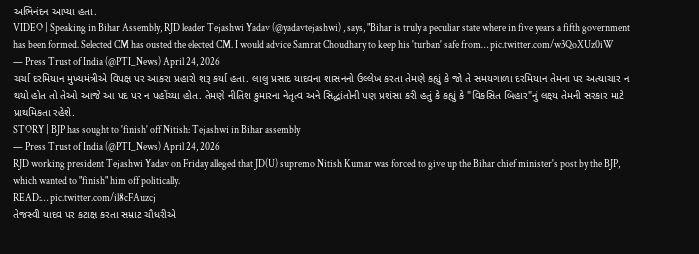અભિનંદન આપ્યા હતા.
VIDEO | Speaking in Bihar Assembly, RJD leader Tejashwi Yadav (@yadavtejashwi) , says, "Bihar is truly a peculiar state where in five years a fifth government has been formed. Selected CM has ousted the elected CM. I would advice Samrat Choudhary to keep his 'turban' safe from… pic.twitter.com/w3QoXUz0iW
— Press Trust of India (@PTI_News) April 24, 2026
ચર્ચા દરમિયાન મુખ્યમંત્રીએ વિપક્ષ પર આકરા પ્રહારો શરૂ કર્યા હતા. લાલુ પ્રસાદ યાદવના શાસનનો ઉલ્લેખ કરતા તેમણે કહ્યું કે જો તે સમયગાળા દરમિયાન તેમના પર અત્યાચાર ન થયો હોત તો તેઓ આજે આ પદ પર ન પહોંચ્યા હોત. તેમણે નીતિશ કુમારના નેતૃત્વ અને સિદ્ધાંતોની પણ પ્રશંસા કરી હતું કે કહ્યું કે "વિકસિત બિહાર"નું લક્ષ્ય તેમની સરકાર માટે પ્રાથમિકતા રહેશે.
STORY | BJP has sought to 'finish' off Nitish: Tejashwi in Bihar assembly
— Press Trust of India (@PTI_News) April 24, 2026
RJD working president Tejashwi Yadav on Friday alleged that JD(U) supremo Nitish Kumar was forced to give up the Bihar chief minister's post by the BJP, which wanted to "finish" him off politically.
READ:… pic.twitter.com/il8cFAuzcj
તેજસ્વી યાદવ પર કટાક્ષ કરતા સમ્રાટ ચૌધરીએ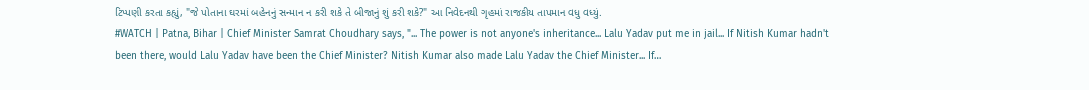ટિપ્પણી કરતા કહ્યું, "જે પોતાના ઘરમાં બહેનનું સન્માન ન કરી શકે તે બીજાનું શું કરી શકે?" આ નિવેદનથી ગૃહમાં રાજકીય તાપમાન વધુ વધ્યું.
#WATCH | Patna, Bihar | Chief Minister Samrat Choudhary says, "... The power is not anyone's inheritance... Lalu Yadav put me in jail... If Nitish Kumar hadn't been there, would Lalu Yadav have been the Chief Minister? Nitish Kumar also made Lalu Yadav the Chief Minister... If…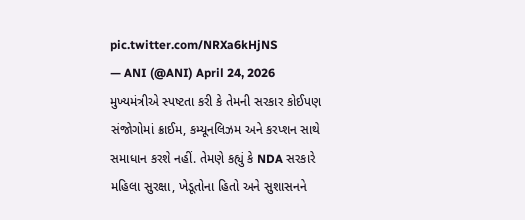pic.twitter.com/NRXa6kHjNS
— ANI (@ANI) April 24, 2026
મુખ્યમંત્રીએ સ્પષ્ટતા કરી કે તેમની સરકાર કોઈપણ સંજોગોમાં ક્રાઈમ, કમ્યૂનલિઝમ અને કરપ્શન સાથે સમાધાન કરશે નહીં. તેમણે કહ્યું કે NDA સરકારે મહિલા સુરક્ષા, ખેડૂતોના હિતો અને સુશાસનને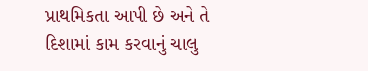પ્રાથમિકતા આપી છે અને તે દિશામાં કામ કરવાનું ચાલુ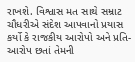રાખશે. વિશ્વાસ મત સાથે સમ્રાટ ચૌધરીએ સંદેશ આપવાનો પ્રયાસ કર્યો કે રાજકીય આરોપો અને પ્રતિ-આરોપ છતાં તેમની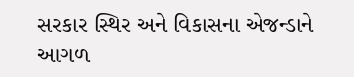સરકાર સ્થિર અને વિકાસના એજન્ડાને આગળ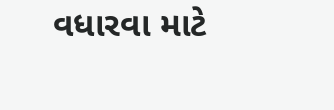વધારવા માટે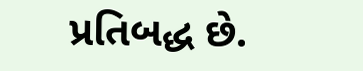પ્રતિબદ્ધ છે.